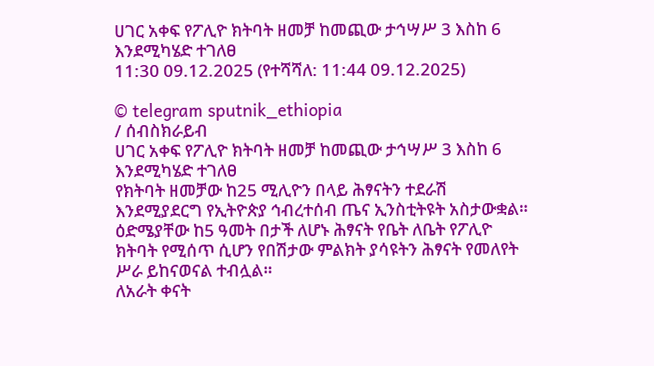ሀገር አቀፍ የፖሊዮ ክትባት ዘመቻ ከመጪው ታኅሣሥ 3 እስከ 6 እንደሚካሄድ ተገለፀ
11:30 09.12.2025 (የተሻሻለ: 11:44 09.12.2025)

© telegram sputnik_ethiopia
/ ሰብስክራይብ
ሀገር አቀፍ የፖሊዮ ክትባት ዘመቻ ከመጪው ታኅሣሥ 3 እስከ 6 እንደሚካሄድ ተገለፀ
የክትባት ዘመቻው ከ25 ሚሊዮን በላይ ሕፃናትን ተደራሽ እንደሚያደርግ የኢትዮጵያ ኅብረተሰብ ጤና ኢንስቲትዩት አስታውቋል።
ዕድሜያቸው ከ5 ዓመት በታች ለሆኑ ሕፃናት የቤት ለቤት የፖሊዮ ክትባት የሚሰጥ ሲሆን የበሽታው ምልክት ያሳዩትን ሕፃናት የመለየት ሥራ ይከናወናል ተብሏል።
ለአራት ቀናት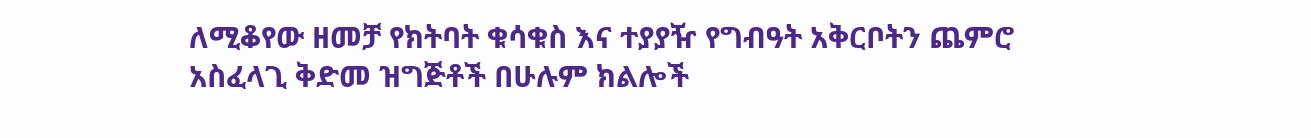ለሚቆየው ዘመቻ የክትባት ቁሳቁስ እና ተያያዥ የግብዓት አቅርቦትን ጨምሮ አስፈላጊ ቅድመ ዝግጅቶች በሁሉም ክልሎች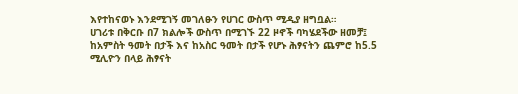እየተከናወኑ እንደሚገኝ መገለፁን የሀገር ውስጥ ሚዲያ ዘግቧል።
ሀገሪቱ በቅርቡ በ7 ክልሎች ውስጥ በሚገኙ 22 ዞኖች ባካሄደችው ዘመቻ፤ ከአምስት ዓመት በታች እና ከአስር ዓመት በታች የሆኑ ሕፃናትን ጨምሮ ከ5.5 ሚሊዮን በላይ ሕፃናት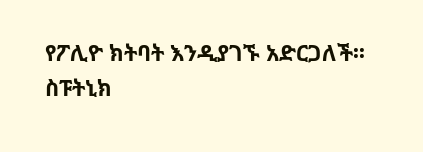የፖሊዮ ክትባት እንዲያገኙ አድርጋለች፡፡
ስፑትኒክ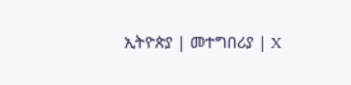ኢትዮጵያ | መተግበሪያ | X